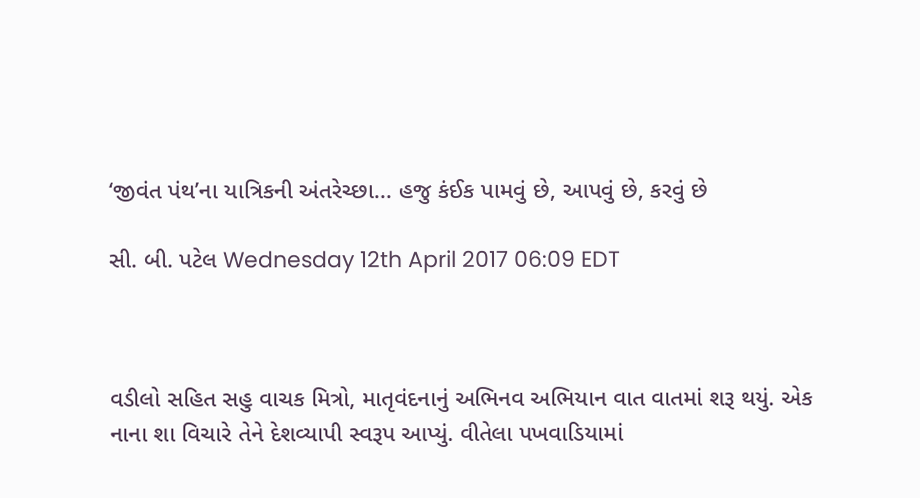‘જીવંત પંથ’ના યાત્રિકની અંતરેચ્છા... હજુ કંઈક પામવું છે, આપવું છે, કરવું છે

સી. બી. પટેલ Wednesday 12th April 2017 06:09 EDT



વડીલો સહિત સહુ વાચક મિત્રો, માતૃવંદનાનું અભિનવ અભિયાન વાત વાતમાં શરૂ થયું. એક નાના શા વિચારે તેને દેશવ્યાપી સ્વરૂપ આપ્યું. વીતેલા પખવાડિયામાં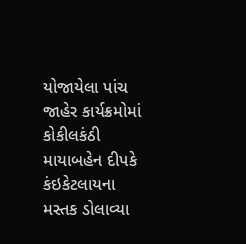યોજાયેલા પાંચ જાહેર કાર્યક્રમોમાં કોકીલકંઠી માયાબહેન દીપકે કંઇકેટલાયના મસ્તક ડોલાવ્યા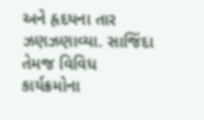અને હૃદયના તાર ઝણઝણાવ્યા. સાજિંદા તેમજ વિવિધ કાર્યક્રમોના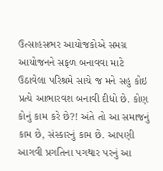ઉત્સાહસભર આયોજકોએ સમગ્ર આયોજનને સફળ બનાવવા માટે ઉઠાવેલા પરિશ્રમે સાચે જ મને સહુ કોઇ પ્રત્યે આભારવશ બનાવી દીધો છે. કોણ કોનું કામ કરે છે?! અંતે તો આ સમાજનું કામ છે, સંસ્કારનું કામ છે. આપણી આગવી પ્રગતિના પગથાર પરનું આ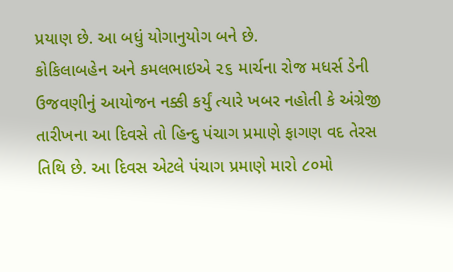પ્રયાણ છે. આ બધું યોગાનુયોગ બને છે.
કોકિલાબહેન અને કમલભાઇએ ૨૬ માર્ચના રોજ મધર્સ ડેની ઉજવણીનું આયોજન નક્કી કર્યું ત્યારે ખબર નહોતી કે અંગ્રેજી તારીખના આ દિવસે તો હિન્દુ પંચાગ પ્રમાણે ફાગણ વદ તેરસ તિથિ છે. આ દિવસ એટલે પંચાગ પ્રમાણે મારો ૮૦મો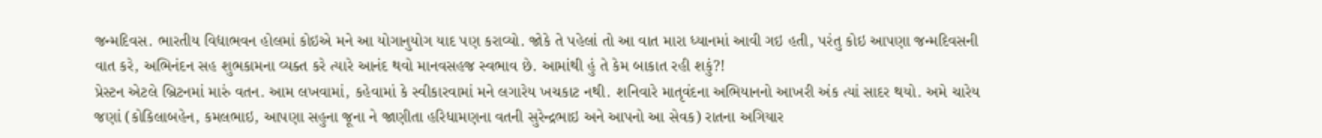જન્મદિવસ. ભારતીય વિદ્યાભવન હોલમાં કોઇએ મને આ યોગાનુયોગ યાદ પણ કરાવ્યો. જોકે તે પહેલાં તો આ વાત મારા ધ્યાનમાં આવી ગઇ હતી, પરંતુ કોઇ આપણા જન્મદિવસની વાત કરે, અભિનંદન સહ શુભકામના વ્યક્ત કરે ત્યારે આનંદ થવો માનવસહજ સ્વભાવ છે. આમાંથી હું તે કેમ બાકાત રહી શકું?!
પ્રેસ્ટન એટલે બ્રિટનમાં મારું વતન. આમ લખવામાં, કહેવામાં કે સ્વીકારવામાં મને લગારેય ખચકાટ નથી. શનિવારે માતૃવંદના અભિયાનનો આખરી અંક ત્યાં સાદર થયો. અમે ચારેય જણાં (કોકિલાબહેન, કમલભાઇ, આપણા સહુના જૂના ને જાણીતા હરિધામણના વતની સુરેન્દ્રભાઇ અને આપનો આ સેવક) રાતના અગિયાર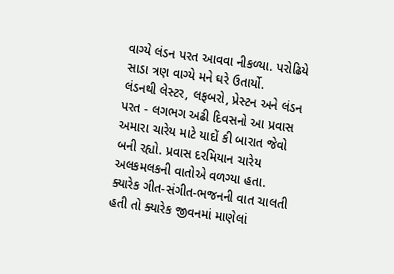વાગ્યે લંડન પરત આવવા નીકળ્યા. પરોઢિયે સાડા ત્રણ વાગ્યે મને ઘરે ઉતાર્યો.
લંડનથી લેસ્ટર, લફબરો, પ્રેસ્ટન અને લંડન પરત - લગભગ અઢી દિવસનો આ પ્રવાસ અમારા ચારેય માટે યાદોં કી બારાત જેવો બની રહ્યો. પ્રવાસ દરમિયાન ચારેય અલકમલકની વાતોએ વળગ્યા હતા. ક્યારેક ગીત-સંગીત-ભજનની વાત ચાલતી હતી તો ક્યારેક જીવનમાં માણેલાં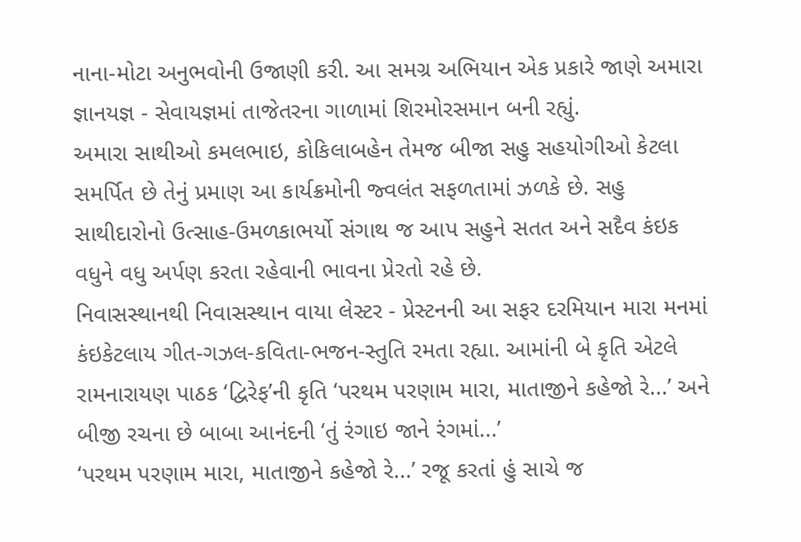નાના-મોટા અનુભવોની ઉજાણી કરી. આ સમગ્ર અભિયાન એક પ્રકારે જાણે અમારા જ્ઞાનયજ્ઞ - સેવાયજ્ઞમાં તાજેતરના ગાળામાં શિરમોરસમાન બની રહ્યું.
અમારા સાથીઓ કમલભાઇ, કોકિલાબહેન તેમજ બીજા સહુ સહયોગીઓ કેટલા સમર્પિત છે તેનું પ્રમાણ આ કાર્યક્રમોની જ્વલંત સફળતામાં ઝળકે છે. સહુ સાથીદારોનો ઉત્સાહ-ઉમળકાભર્યો સંગાથ જ આપ સહુને સતત અને સદૈવ કંઇક વધુને વધુ અર્પણ કરતા રહેવાની ભાવના પ્રેરતો રહે છે.
નિવાસસ્થાનથી નિવાસસ્થાન વાયા લેસ્ટર - પ્રેસ્ટનની આ સફર દરમિયાન મારા મનમાં કંઇકેટલાય ગીત-ગઝલ-કવિતા-ભજન-સ્તુતિ રમતા રહ્યા. આમાંની બે કૃતિ એટલે રામનારાયણ પાઠક ‘દ્વિરેફ’ની કૃતિ ‘પરથમ પરણામ મારા, માતાજીને કહેજો રે...’ અને બીજી રચના છે બાબા આનંદની ‘તું રંગાઇ જાને રંગમાં...’
‘પરથમ પરણામ મારા, માતાજીને કહેજો રે...’ રજૂ કરતાં હું સાચે જ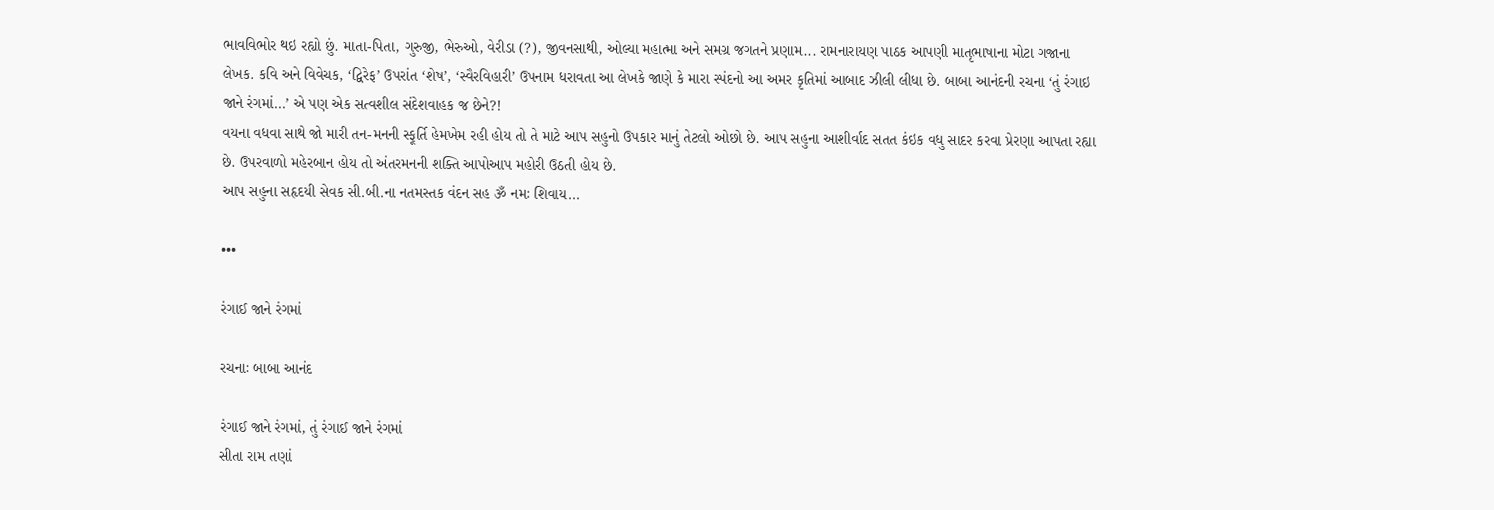ભાવવિભોર થઇ રહ્યો છું. માતા-પિતા, ગુરુજી, ભેરુઓ, વેરીડા (?), જીવનસાથી, ઓલ્યા મહાત્મા અને સમગ્ર જગતને પ્રણામ... રામનારાયણ પાઠક આપણી માતૃભાષાના મોટા ગજાના લેખક. કવિ અને વિવેચક, ‘દ્વિરેફ’ ઉપરાંત ‘શેષ’, ‘સ્વૈરવિહારી’ ઉપનામ ધરાવતા આ લેખકે જાણે કે મારા સ્પંદનો આ અમર કૃતિમાં આબાદ ઝીલી લીધા છે. બાબા આનંદની રચના ‘તું રંગાઇ જાને રંગમાં...’ એ પણ એક સત્વશીલ સંદેશવાહક જ છેને?!
વયના વધવા સાથે જો મારી તન-મનની સ્ફૂર્તિ હેમખેમ રહી હોય તો તે માટે આપ સહુનો ઉપકાર માનું તેટલો ઓછો છે. આપ સહુના આશીર્વાદ સતત કંઇક વધુ સાદર કરવા પ્રેરણા આપતા રહ્યા છે. ઉપરવાળો મહેરબાન હોય તો અંતરમનની શક્તિ આપોઆપ મહોરી ઉઠતી હોય છે.
આપ સહુના સહૃદયી સેવક સી.બી.ના નતમસ્તક વંદન સહ ૐ નમઃ શિવાય...

•••

રંગાઈ જાને રંગમાં

રચનાઃ બાબા આનંદ

રંગાઈ જાને રંગમાં, તું રંગાઈ જાને રંગમાં
સીતા રામ તણાં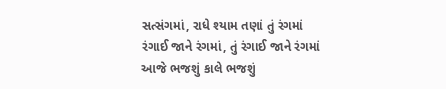સત્સંગમાં, રાધે શ્યામ તણાં તું રંગમાં
રંગાઈ જાને રંગમાં, તું રંગાઈ જાને રંગમાં
આજે ભજશું કાલે ભજશું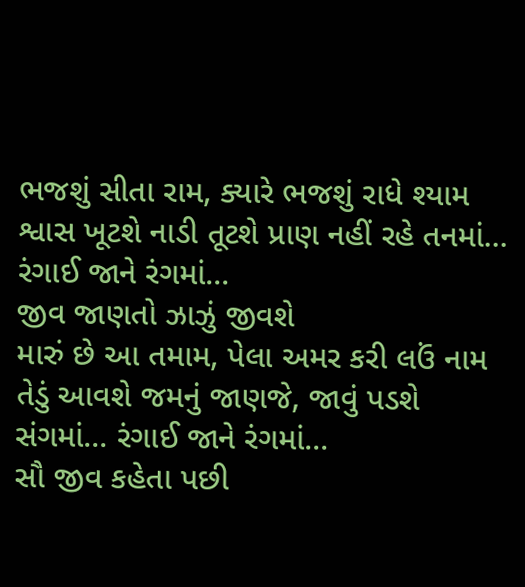ભજશું સીતા રામ, ક્યારે ભજશું રાધે શ્યામ
શ્વાસ ખૂટશે નાડી તૂટશે પ્રાણ નહીં રહે તનમાં... રંગાઈ જાને રંગમાં...
જીવ જાણતો ઝાઝું જીવશે
મારું છે આ તમામ, પેલા અમર કરી લઉં નામ
તેડું આવશે જમનું જાણજે, જાવું પડશે સંગમાં... રંગાઈ જાને રંગમાં...
સૌ જીવ કહેતા પછી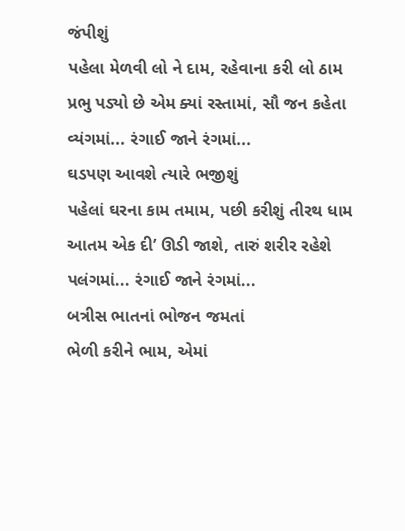જંપીશું
પહેલા મેળવી લો ને દામ, રહેવાના કરી લો ઠામ
પ્રભુ પડ્યો છે એમ ક્યાં રસ્તામાં, સૌ જન કહેતા વ્યંગમાં... રંગાઈ જાને રંગમાં...
ઘડપણ આવશે ત્યારે ભજીશું
પહેલાં ઘરના કામ તમામ, પછી કરીશું તીરથ ધામ
આતમ એક દી’ ઊડી જાશે, તારું શરીર રહેશે પલંગમાં... રંગાઈ જાને રંગમાં...
બત્રીસ ભાતનાં ભોજન જમતાં
ભેળી કરીને ભામ, એમાં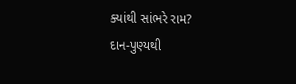ક્યાંથી સાંભરે રામ?
દાન-પુણ્યથી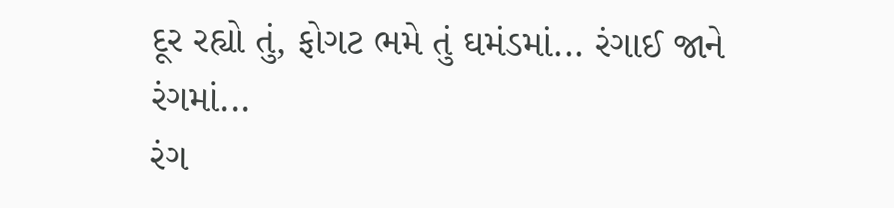દૂર રહ્યો તું, ફોગટ ભમે તું ઘમંડમાં... રંગાઈ જાને રંગમાં...
રંગ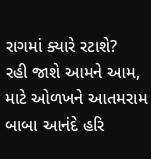રાગમાં ક્યારે રટાશે?
રહી જાશે આમને આમ, માટે ઓળખને આતમરામ
બાબા આનંદે હરિ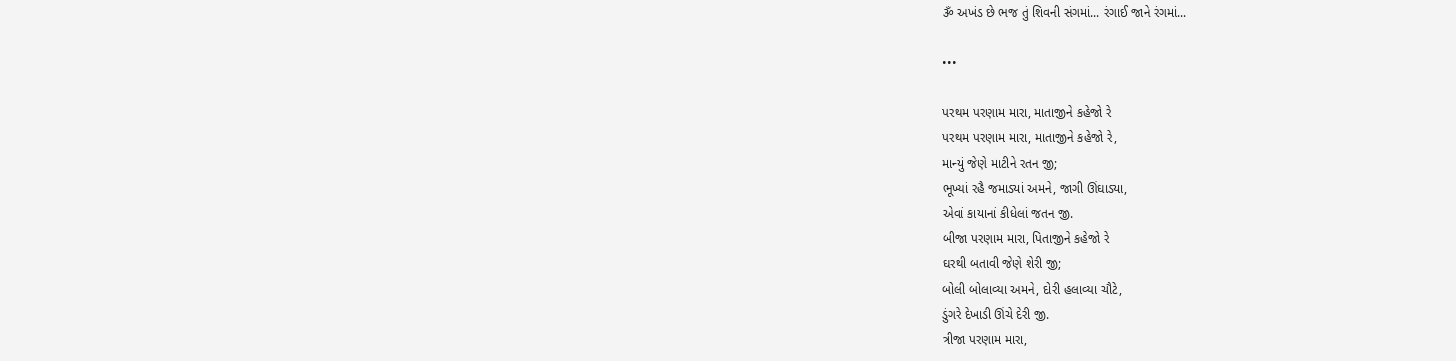ૐ અખંડ છે ભજ તું શિવની સંગમાં... રંગાઈ જાને રંગમાં...

•••

પરથમ પરણામ મારા, માતાજીને કહેજો રે
પરથમ પરણામ મારા, માતાજીને કહેજો રે,
માન્યું જેણે માટીને રતન જી;
ભૂખ્યાં રહૈ જમાડ્યાં અમને, જાગી ઊંઘાડ્યા,
એવાં કાયાનાં કીધેલાં જતન જી.
બીજા પરણામ મારા, પિતાજીને કહેજો રે
ઘરથી બતાવી જેણે શેરી જી;
બોલી બોલાવ્યા અમને, દોરી હલાવ્યા ચૌટે,
ડુંગરે દેખાડી ઊંચે દેરી જી.
ત્રીજા પરણામ મારા,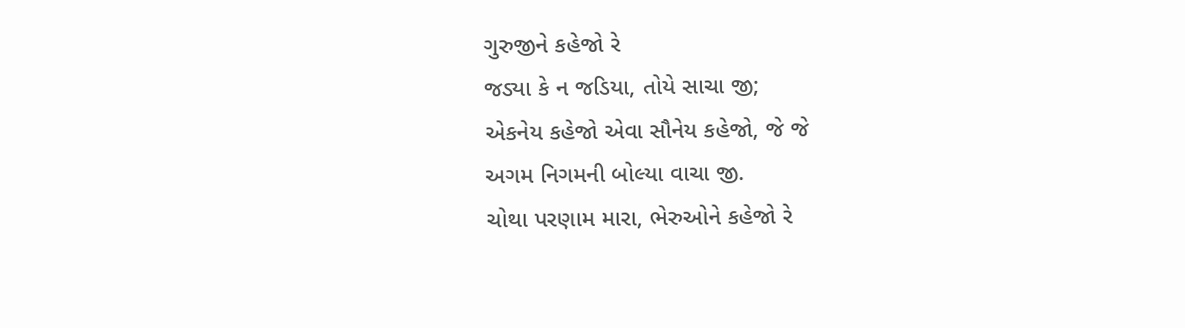ગુરુજીને કહેજો રે
જડ્યા કે ન જડિયા, તોયે સાચા જી;
એકનેય કહેજો એવા સૌનેય કહેજો, જે જે
અગમ નિગમની બોલ્યા વાચા જી.
ચોથા પરણામ મારા, ભેરુઓને કહેજો રે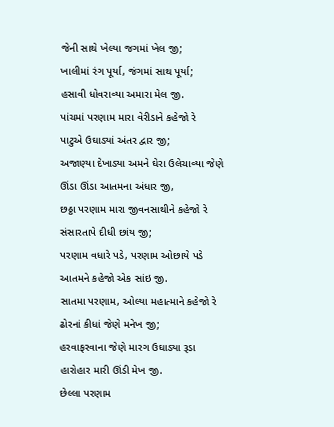જેની સાથે ખેલ્યા જગમાં ખેલ જી;
ખાલીમાં રંગ પૂર્યા, જંગમાં સાથ પૂર્યા;
હસાવી ધોવરાવ્યા અમારા મેલ જી.
પાંચમાં પરણામ મારા વેરીડાને કહેજો રે
પાટુએ ઉઘાડ્યાં અંતર દ્વાર જી;
અજાણ્યા દેખાડ્યા અમને ઘેરા ઉલેચાવ્યા જેણે
ઊંડા ઊંડા આતમના અંધાર જી,
છઠ્ઠા પરણામ મારા જીવનસાથીને કહેજો રે
સંસારતાપે દીધી છાંય જી;
પરણામ વધારે પડે, પરણામ ઓછાયે પડે
આતમને કહેજો એક સાંઇ જી.
સાતમા પરણામ, ઓલ્યા મહાત્માને કહેજો રે
ઢોરનાં કીધાં જેણે મનેખ જી;
હરવાફરવાના જેણે મારગ ઉઘાડ્યા રૂડા
હારોહાર મારી ઊંડી મેખ જી.
છેલ્લા પરણામ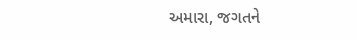અમારા, જગતને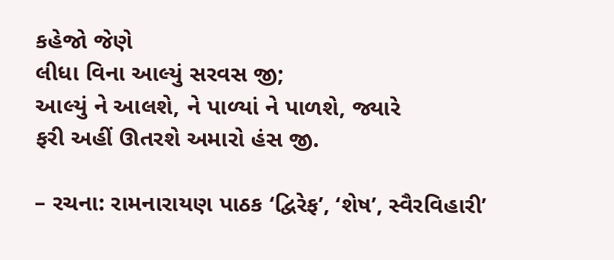કહેજો જેણે
લીધા વિના આલ્યું સરવસ જી;
આલ્યું ને આલશે, ને પાળ્યાં ને પાળશે, જ્યારે
ફરી અહીં ઊતરશે અમારો હંસ જી.

– રચના: રામનારાયણ પાઠક ‘દ્વિરેફ’, ‘શેષ’, સ્વૈરવિહારી’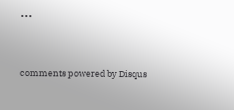•••


comments powered by Disqus